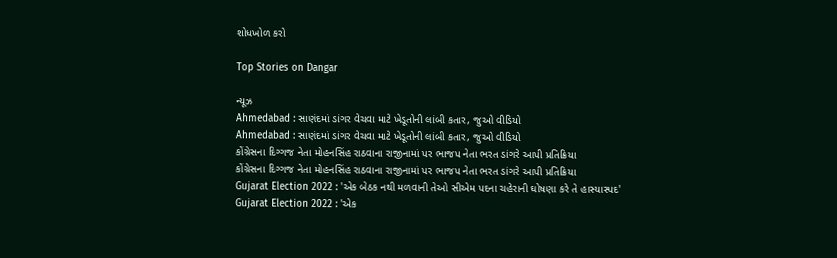શોધખોળ કરો

Top Stories on Dangar

ન્યૂઝ
Ahmedabad : સાણંદમાં ડાંગર વેચવા માટે ખેડૂતોની લાંબી કતાર, જુઓ વીડિયો
Ahmedabad : સાણંદમાં ડાંગર વેચવા માટે ખેડૂતોની લાંબી કતાર, જુઓ વીડિયો
કોંગ્રેસના દિગ્ગજ નેતા મોહનસિંહ રાઠવાના રાજીનામાં પર ભાજપ નેતા ભરત ડાંગરે આપી પ્રતિક્રિયા
કોંગ્રેસના દિગ્ગજ નેતા મોહનસિંહ રાઠવાના રાજીનામાં પર ભાજપ નેતા ભરત ડાંગરે આપી પ્રતિક્રિયા
Gujarat Election 2022 : 'એક બેઠક નથી મળવાની તેઓ સીએમ પદના ચહેરાની ઘોષણા કરે તે હાસ્યાસ્પદ'
Gujarat Election 2022 : 'એક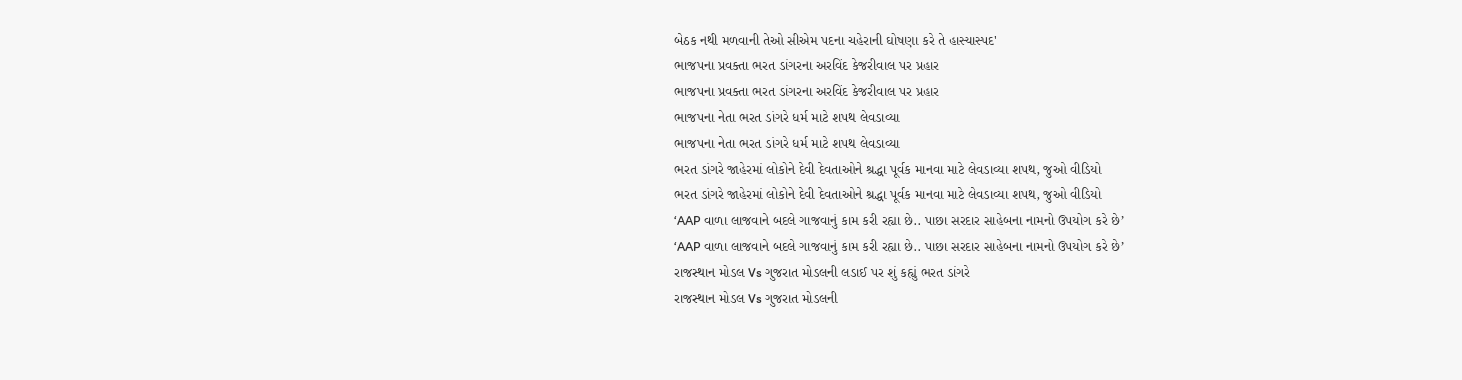બેઠક નથી મળવાની તેઓ સીએમ પદના ચહેરાની ઘોષણા કરે તે હાસ્યાસ્પદ'
ભાજપના પ્રવક્તા ભરત ડાંગરના અરવિંદ કેજરીવાલ પર પ્રહાર
ભાજપના પ્રવક્તા ભરત ડાંગરના અરવિંદ કેજરીવાલ પર પ્રહાર
ભાજપના નેતા ભરત ડાંગરે ધર્મ માટે શપથ લેવડાવ્યા
ભાજપના નેતા ભરત ડાંગરે ધર્મ માટે શપથ લેવડાવ્યા
ભરત ડાંગરે જાહેરમાં લોકોને દેવી દેવતાઓને શ્રદ્ધા પૂર્વક માનવા માટે લેવડાવ્યા શપથ, જુઓ વીડિયો
ભરત ડાંગરે જાહેરમાં લોકોને દેવી દેવતાઓને શ્રદ્ધા પૂર્વક માનવા માટે લેવડાવ્યા શપથ, જુઓ વીડિયો
‘AAP વાળા લાજવાને બદલે ગાજવાનું કામ કરી રહ્યા છે.. પાછા સરદાર સાહેબના નામનો ઉપયોગ કરે છે’
‘AAP વાળા લાજવાને બદલે ગાજવાનું કામ કરી રહ્યા છે.. પાછા સરદાર સાહેબના નામનો ઉપયોગ કરે છે’
રાજસ્થાન મોડલ Vs ગુજરાત મોડલની લડાઈ પર શું કહ્યું ભરત ડાંગરે
રાજસ્થાન મોડલ Vs ગુજરાત મોડલની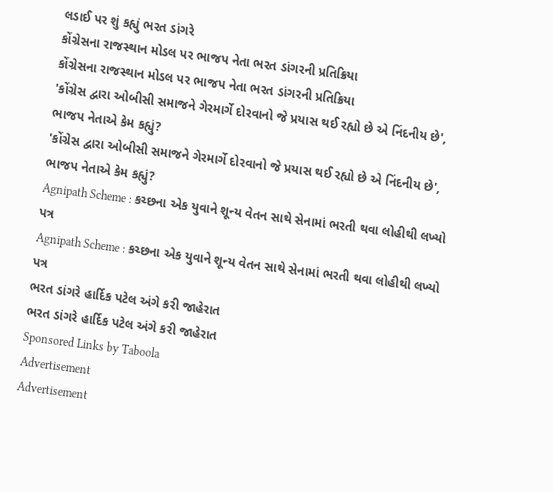લડાઈ પર શું કહ્યું ભરત ડાંગરે
કોંગ્રેસના રાજસ્થાન મોડલ પર ભાજપ નેતા ભરત ડાંગરની પ્રતિક્રિયા
કોંગ્રેસના રાજસ્થાન મોડલ પર ભાજપ નેતા ભરત ડાંગરની પ્રતિક્રિયા
'કોંગ્રેસ દ્વારા ઓબીસી સમાજને ગેરમાર્ગે દોરવાનો જે પ્રયાસ થઈ રહ્યો છે એ નિંદનીય છે', ભાજપ નેતાએ કેમ કહ્યું?
'કોંગ્રેસ દ્વારા ઓબીસી સમાજને ગેરમાર્ગે દોરવાનો જે પ્રયાસ થઈ રહ્યો છે એ નિંદનીય છે', ભાજપ નેતાએ કેમ કહ્યું?
Agnipath Scheme : કચ્છના એક યુવાને શૂન્ય વેતન સાથે સેનામાં ભરતી થવા લોહીથી લખ્યો પત્ર
Agnipath Scheme : કચ્છના એક યુવાને શૂન્ય વેતન સાથે સેનામાં ભરતી થવા લોહીથી લખ્યો પત્ર
ભરત ડાંગરે હાર્દિક પટેલ અંગે કરી જાહેરાત
ભરત ડાંગરે હાર્દિક પટેલ અંગે કરી જાહેરાત
Sponsored Links by Taboola
Advertisement
Advertisement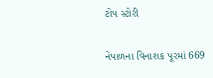ટોપ સ્ટોરી

નેપાળના વિનાશક પૂરમાં 669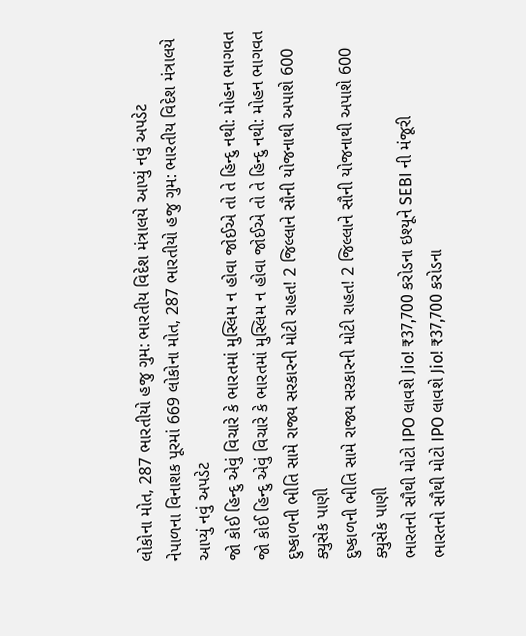લોકોના મોત, 287 ભારતીયો હજુ ગુમ: ભારતીય વિદેશ મંત્રાલયે આપ્યું નવું અપડેટ
નેપાળના વિનાશક પૂરમાં 669 લોકોના મોત, 287 ભારતીયો હજુ ગુમ: ભારતીય વિદેશ મંત્રાલયે આપ્યું નવું અપડેટ
જો કોઈ હિન્દુ એવું વિચારે કે ભારતમાં મુસ્લિમ ન હોવા જોઈએ તો તે હિન્દુ નથી: મોહન ભાગવત
જો કોઈ હિન્દુ એવું વિચારે કે ભારતમાં મુસ્લિમ ન હોવા જોઈએ તો તે હિન્દુ નથી: મોહન ભાગવત
દુષ્કાળની ભીતિ સામે રાજ્ય સરકારની મોટી રાહત! 2 જિલ્લાને સૌની યોજનાથી અપાશે 600 ક્યુસેક પાણી
દુષ્કાળની ભીતિ સામે રાજ્ય સરકારની મોટી રાહત! 2 જિલ્લાને સૌની યોજનાથી અપાશે 600 ક્યુસેક પાણી
ભારતનો સૌથી મોટો IPO લાવશે Jio! ₹37,700 કરોડના ઇશ્યૂને SEBI ની મંજૂરી
ભારતનો સૌથી મોટો IPO લાવશે Jio! ₹37,700 કરોડના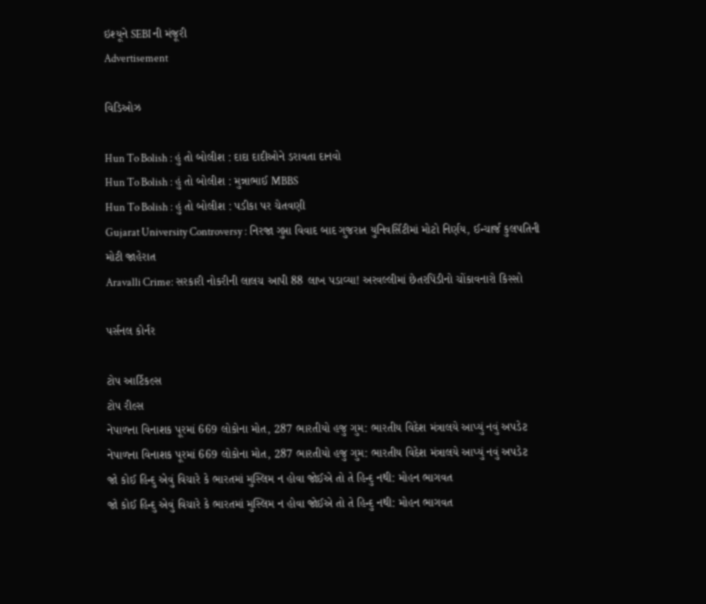ઇશ્યૂને SEBI ની મંજૂરી
Advertisement

વિડિઓઝ

Hun To Bolish : હું તો બોલીશ : દાદા દાદીઓને ડરાવતા દાનવો
Hun To Bolish : હું તો બોલીશ : મુન્નાભાઈ MBBS
Hun To Bolish : હું તો બોલીશ : પડીકા પર ચેતવણી
Gujarat University Controversy : નિરજા ગુપ્તા વિવાદ બાદ ગુજરાત યુનિવર્સિટીમાં મોટો નિર્ણય, ઈન્ચાર્જ કુલપતિની મોટી જાહેરાત
Aravalli Crime: સરકારી નોકરીની લાલચ આપી 88 લાખ પડાવ્યા! અરવલ્લીમાં છેતરપિંડીનો ચોંકાવનારો કિસ્સો

પર્સનલ કોર્નર

ટોપ આર્ટિકલ્સ
ટોપ રીલ્સ
નેપાળના વિનાશક પૂરમાં 669 લોકોના મોત, 287 ભારતીયો હજુ ગુમ: ભારતીય વિદેશ મંત્રાલયે આપ્યું નવું અપડેટ
નેપાળના વિનાશક પૂરમાં 669 લોકોના મોત, 287 ભારતીયો હજુ ગુમ: ભારતીય વિદેશ મંત્રાલયે આપ્યું નવું અપડેટ
જો કોઈ હિન્દુ એવું વિચારે કે ભારતમાં મુસ્લિમ ન હોવા જોઈએ તો તે હિન્દુ નથી: મોહન ભાગવત
જો કોઈ હિન્દુ એવું વિચારે કે ભારતમાં મુસ્લિમ ન હોવા જોઈએ તો તે હિન્દુ નથી: મોહન ભાગવત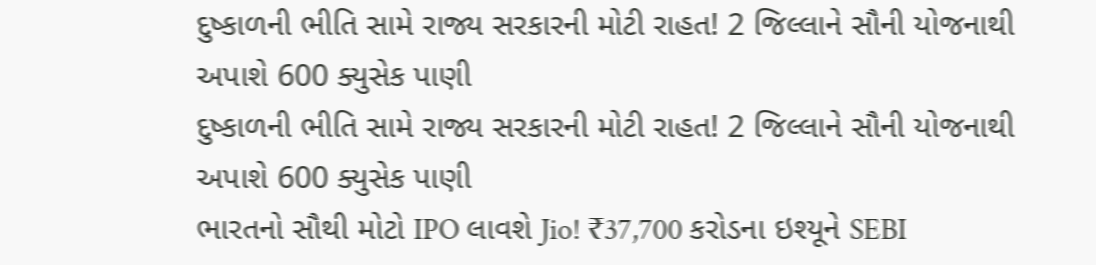દુષ્કાળની ભીતિ સામે રાજ્ય સરકારની મોટી રાહત! 2 જિલ્લાને સૌની યોજનાથી અપાશે 600 ક્યુસેક પાણી
દુષ્કાળની ભીતિ સામે રાજ્ય સરકારની મોટી રાહત! 2 જિલ્લાને સૌની યોજનાથી અપાશે 600 ક્યુસેક પાણી
ભારતનો સૌથી મોટો IPO લાવશે Jio! ₹37,700 કરોડના ઇશ્યૂને SEBI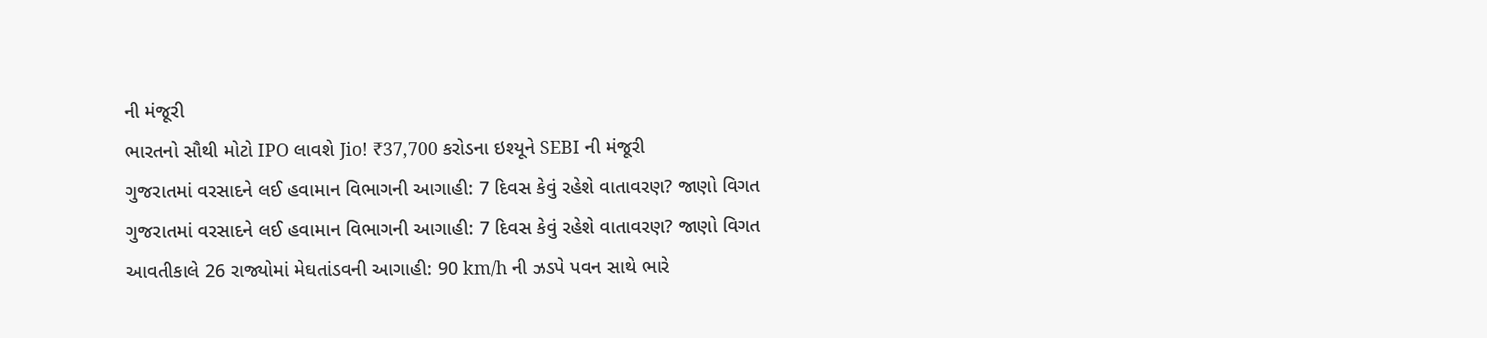ની મંજૂરી
ભારતનો સૌથી મોટો IPO લાવશે Jio! ₹37,700 કરોડના ઇશ્યૂને SEBI ની મંજૂરી
ગુજરાતમાં વરસાદને લઈ હવામાન વિભાગની આગાહી: 7 દિવસ કેવું રહેશે વાતાવરણ? જાણો વિગત
ગુજરાતમાં વરસાદને લઈ હવામાન વિભાગની આગાહી: 7 દિવસ કેવું રહેશે વાતાવરણ? જાણો વિગત
આવતીકાલે 26 રાજ્યોમાં મેઘતાંડવની આગાહી: 90 km/h ની ઝડપે પવન સાથે ભારે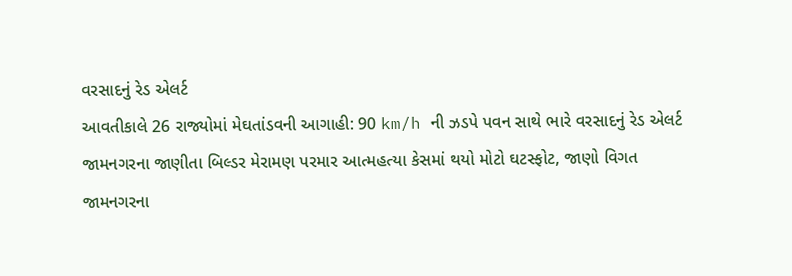વરસાદનું રેડ એલર્ટ
આવતીકાલે 26 રાજ્યોમાં મેઘતાંડવની આગાહી: 90 km/h ની ઝડપે પવન સાથે ભારે વરસાદનું રેડ એલર્ટ
જામનગરના જાણીતા બિલ્ડર મેરામણ પરમાર આત્મહત્યા કેસમાં થયો મોટો ઘટસ્ફોટ, જાણો વિગત
જામનગરના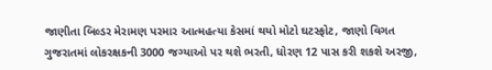જાણીતા બિલ્ડર મેરામણ પરમાર આત્મહત્યા કેસમાં થયો મોટો ઘટસ્ફોટ, જાણો વિગત
ગુજરાતમાં લોકરક્ષકની 3000 જગ્યાઓ પર થશે ભરતી, ધોરણ 12 પાસ કરી શકશે અરજી,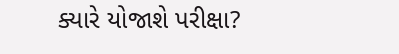ક્યારે યોજાશે પરીક્ષા?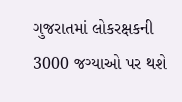ગુજરાતમાં લોકરક્ષકની 3000 જગ્યાઓ પર થશે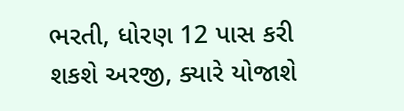ભરતી, ધોરણ 12 પાસ કરી શકશે અરજી, ક્યારે યોજાશે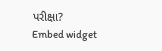પરીક્ષા?
Embed widget